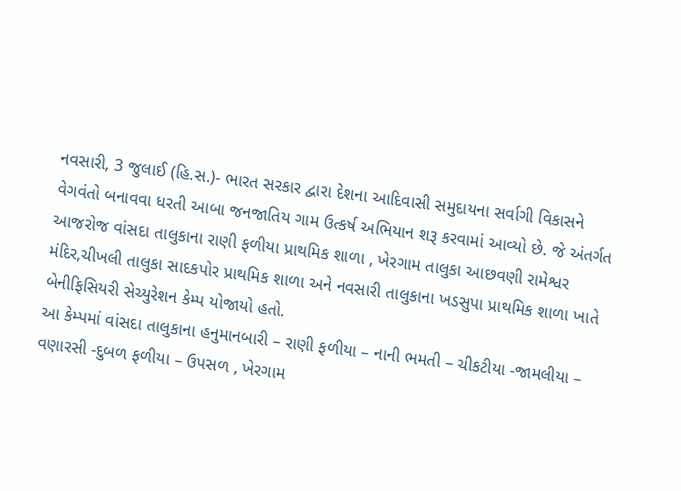નવસારી, 3 જુલાઈ (હિ.સ.)- ભારત સરકાર દ્વારા દેશના આદિવાસી સમુદાયના સર્વાગી વિકાસને વેગવંતો બનાવવા ધરતી આબા જનજાતિય ગામ ઉત્કર્ષ અભિયાન શરૂ કરવામાં આવ્યો છે. જે અંતર્ગત આજરોજ વાંસદા તાલુકાના રાણી ફળીયા પ્રાથમિક શાળા , ખેરગામ તાલુકા આછવણી રામેશ્વર મંદિર,ચીખલી તાલુકા સાદકપોર પ્રાથમિક શાળા અને નવસારી તાલુકાના ખડસુપા પ્રાથમિક શાળા ખાતે બેનીફિસિયરી સેચ્યુરેશન કેમ્પ યોજાયો હતો.
આ કેમ્પમાં વાંસદા તાલુકાના હનુમાનબારી – રાણી ફળીયા – નાની ભમતી – ચીકટીયા -જામલીયા – વણારસી -દુબળ ફળીયા – ઉપસળ , ખેરગામ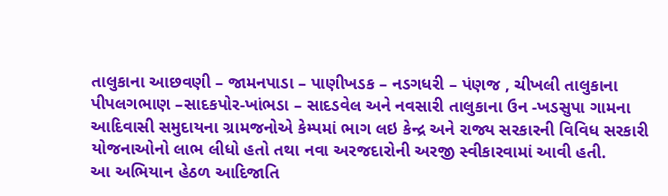તાલુકાના આછવણી – જામનપાડા – પાણીખડક – નડગધરી – પંણજ , ચીખલી તાલુકાના પીપલગભાણ –સાદકપોર-ખાંભડા – સાદડવેલ અને નવસારી તાલુકાના ઉન -ખડસુપા ગામના આદિવાસી સમુદાયના ગ્રામજનોએ કેમ્પમાં ભાગ લઇ કેન્દ્ર અને રાજ્ય સરકારની વિવિધ સરકારી યોજનાઓનો લાભ લીધો હતો તથા નવા અરજદારોની અરજી સ્વીકારવામાં આવી હતી.
આ અભિયાન હેઠળ આદિજાતિ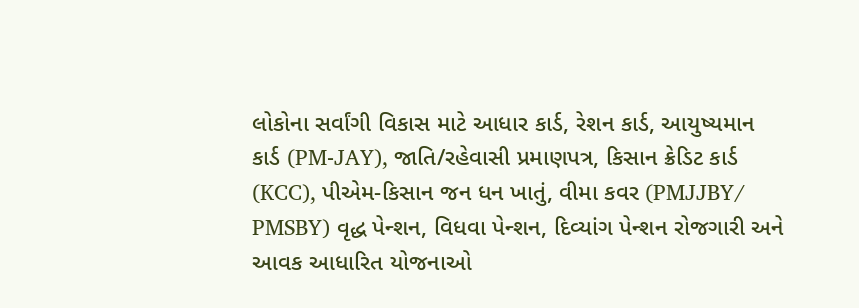લોકોના સર્વાંગી વિકાસ માટે આધાર કાર્ડ, રેશન કાર્ડ, આયુષ્યમાન કાર્ડ (PM-JAY), જાતિ/રહેવાસી પ્રમાણપત્ર, કિસાન ક્રેડિટ કાર્ડ (KCC), પીએમ-કિસાન જન ધન ખાતું, વીમા કવર (PMJJBY/ PMSBY) વૃદ્ધ પેન્શન, વિધવા પેન્શન, દિવ્યાંગ પેન્શન રોજગારી અને આવક આધારિત યોજનાઓ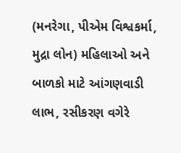(મનરેગા, પીએમ વિશ્વકર્મા, મુદ્રા લોન) મહિલાઓ અને બાળકો માટે આંગણવાડી લાભ, રસીકરણ વગેરે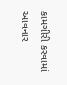કામગીરી કરવામાં આવનાર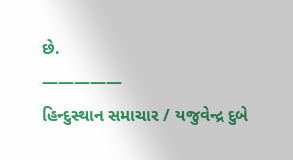છે.
—————
હિન્દુસ્થાન સમાચાર / યજુવેન્દ્ર દુબે